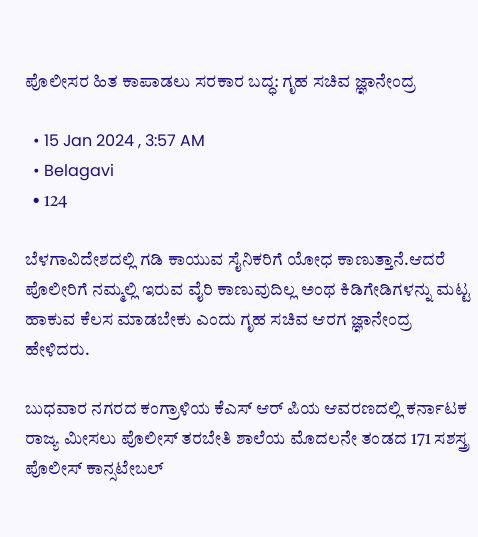ಪೊಲೀಸರ ಹಿತ ಕಾಪಾಡಲು ಸರಕಾರ ಬದ್ಧ: ಗೃಹ ಸಚಿವ ಜ್ಞಾನೇಂದ್ರ

  • 15 Jan 2024 , 3:57 AM
  • Belagavi
  • 124

ಬೆಳಗಾವಿದೇಶದಲ್ಲಿ ಗಡಿ ಕಾಯುವ ಸೈನಿಕರಿಗೆ ಯೋಧ ಕಾಣುತ್ತಾನೆ.ಆದರೆ ಪೊಲೀರಿಗೆ ನಮ್ಮಲ್ಲಿ ಇರುವ ವೈರಿ ಕಾಣುವುದಿಲ್ಲ ಅಂಥ ಕಿಡಿಗೇಡಿಗಳನ್ನು ಮಟ್ಟ ಹಾಕುವ ಕೆಲಸ ಮಾಡಬೇಕು ಎಂದು ಗೃಹ ಸಚಿವ ಆರಗ ಜ್ಞಾನೇಂದ್ರ ಹೇಳಿದರು.

ಬುಧವಾರ ನಗರದ ಕಂಗ್ರಾಳಿಯ ಕೆಎಸ್ ಆರ್ ಪಿಯ ಆವರಣದಲ್ಲಿ ಕರ್ನಾಟಕ ರಾಜ್ಯ ಮೀಸಲು ಪೊಲೀಸ್ ತರಬೇತಿ ಶಾಲೆಯ ಮೊದಲನೇ ತಂಡದ 171 ಸಶಸ್ತ್ರ ಪೊಲೀಸ್ ಕಾನ್ಸಟೇಬಲ್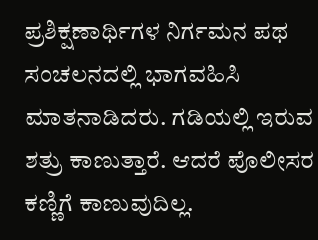ಪ್ರಶಿಕ್ಷಣಾರ್ಥಿಗಳ ನಿರ್ಗಮನ ಪಥ ಸಂಚಲನದಲ್ಲಿ ಭಾಗವಹಿಸಿ ಮಾತನಾಡಿದರು. ಗಡಿಯಲ್ಲಿ ಇರುವ ಶತ್ರು ಕಾಣುತ್ತಾರೆ. ಆದರೆ ಪೊಲೀಸರ ಕಣ್ಣಿಗೆ ಕಾಣುವುದಿಲ್ಲ.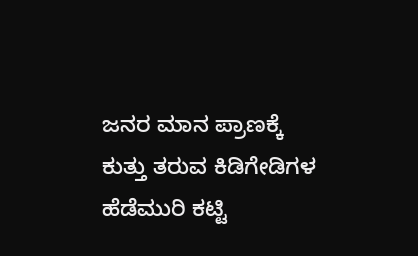ಜನರ ಮಾನ ಪ್ರಾಣಕ್ಕೆ ಕುತ್ತು ತರುವ ಕಿಡಿಗೇಡಿಗಳ ಹೆಡೆಮುರಿ ಕಟ್ಟಿ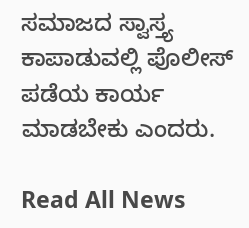ಸಮಾಜದ ಸ್ವಾಸ್ತ್ಯ ಕಾಪಾಡುವಲ್ಲಿ ಪೊಲೀಸ್ ಪಡೆಯ ಕಾರ್ಯ ಮಾಡಬೇಕು ಎಂದರು.

Read All News